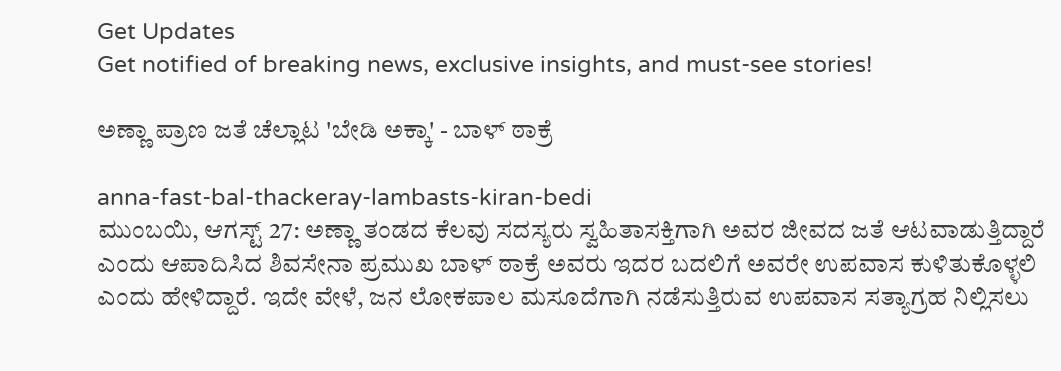Get Updates
Get notified of breaking news, exclusive insights, and must-see stories!

ಅಣ್ಣಾ ಪ್ರಾಣ ಜತೆ ಚೆಲ್ಲಾಟ 'ಬೇಡಿ ಅಕ್ಕಾ' - ಬಾಳ್‌ ಠಾಕ್ರೆ

anna-fast-bal-thackeray-lambasts-kiran-bedi
ಮುಂಬಯಿ, ಆಗಸ್ಟ್ 27: ಅಣ್ಣಾ ತಂಡದ ಕೆಲವು ಸದಸ್ಯರು ಸ್ವಹಿತಾಸಕ್ತಿಗಾಗಿ ಅವರ ಜೀವದ ಜತೆ ಆಟವಾಡುತ್ತಿದ್ದಾರೆ ಎಂದು ಆಪಾದಿಸಿದ ಶಿವಸೇನಾ ಪ್ರಮುಖ ಬಾಳ್‌ ಠಾಕ್ರೆ ಅವರು ಇದರ ಬದಲಿಗೆ ಅವರೇ ಉಪವಾಸ ಕುಳಿತುಕೊಳ್ಳಲಿ ಎಂದು ಹೇಳಿದ್ದಾರೆ. ಇದೇ ವೇಳೆ, ಜನ ಲೋಕಪಾಲ ಮಸೂದೆಗಾಗಿ ನಡೆಸುತ್ತಿರುವ ಉಪವಾಸ ಸತ್ಯಾಗ್ರಹ ನಿಲ್ಲಿಸಲು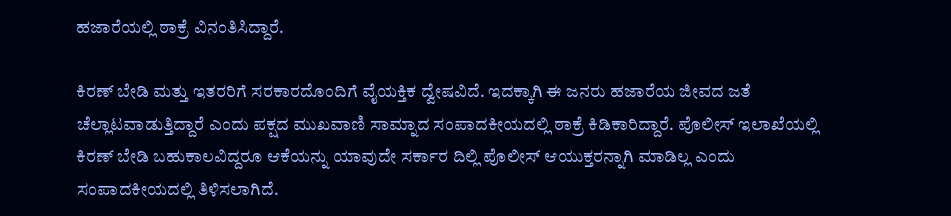ಹಜಾರೆಯಲ್ಲಿ ಠಾಕ್ರೆ ವಿನಂತಿಸಿದ್ದಾರೆ.

ಕಿರಣ್‌ ಬೇಡಿ ಮತ್ತು ಇತರರಿಗೆ ಸರಕಾರದೊಂದಿಗೆ ವೈಯಕ್ತಿಕ ದ್ವೇಷವಿದೆ. ಇದಕ್ಕಾಗಿ ಈ ಜನರು ಹಜಾರೆಯ ಜೀವದ ಜತೆ ಚೆಲ್ಲಾಟವಾಡುತ್ತಿದ್ದಾರೆ ಎಂದು ಪಕ್ಷದ ಮುಖವಾಣಿ ಸಾಮ್ನಾದ ಸಂಪಾದಕೀಯದಲ್ಲಿ ಠಾಕ್ರೆ ಕಿಡಿಕಾರಿದ್ದಾರೆ. ಪೊಲೀಸ್‌ ಇಲಾಖೆಯಲ್ಲಿ ಕಿರಣ್‌ ಬೇಡಿ ಬಹುಕಾಲವಿದ್ದರೂ ಆಕೆಯನ್ನು ಯಾವುದೇ ಸರ್ಕಾರ ದಿಲ್ಲಿ ಪೊಲೀಸ್‌ ಆಯುಕ್ತರನ್ನಾಗಿ ಮಾಡಿಲ್ಲ ಎಂದು ಸಂಪಾದಕೀಯದಲ್ಲಿ ತಿಳಿಸಲಾಗಿದೆ.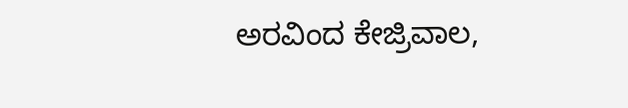ಅರವಿಂದ ಕೇಜ್ರಿವಾಲ,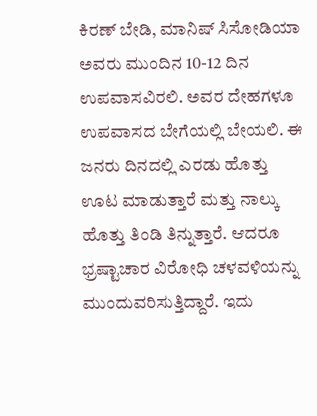ಕಿರಣ್‌ ಬೇಡಿ, ಮಾನಿಷ್‌ ಸಿಸೋಡಿಯಾ ಅವರು ಮುಂದಿನ 10-12 ದಿನ ಉಪವಾಸವಿರಲಿ. ಅವರ ದೇಹಗಳೂ ಉಪವಾಸದ ಬೇಗೆಯಲ್ಲಿ ಬೇಯಲಿ. ಈ ಜನರು ದಿನದಲ್ಲಿ ಎರಡು ಹೊತ್ತು ಊಟ ಮಾಡುತ್ತಾರೆ ಮತ್ತು ನಾಲ್ಕು ಹೊತ್ತು ತಿಂಡಿ ತಿನ್ನುತ್ತಾರೆ. ಆದರೂ ಭ್ರಷ್ಟಾಚಾರ ವಿರೋಧಿ ಚಳವಳಿಯನ್ನು ಮುಂದುವರಿಸುತ್ತಿದ್ದಾರೆ. ಇದು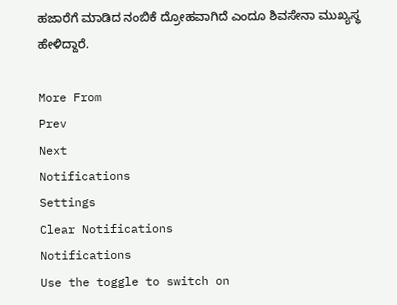ಹಜಾರೆಗೆ ಮಾಡಿದ ನಂಬಿಕೆ ದ್ರೋಹವಾಗಿದೆ ಎಂದೂ ಶಿವಸೇನಾ ಮುಖ್ಯಸ್ಥ ಹೇಳಿದ್ದಾರೆ.

More From
Prev
Next
Notifications
Settings
Clear Notifications
Notifications
Use the toggle to switch on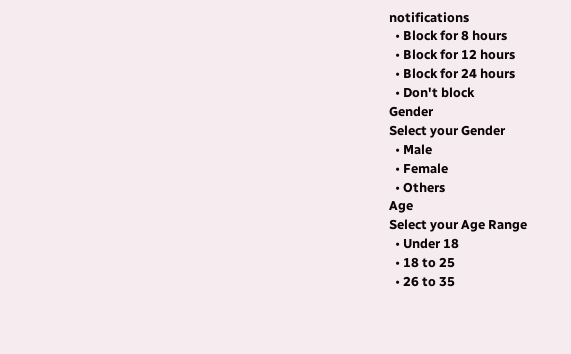notifications
  • Block for 8 hours
  • Block for 12 hours
  • Block for 24 hours
  • Don't block
Gender
Select your Gender
  • Male
  • Female
  • Others
Age
Select your Age Range
  • Under 18
  • 18 to 25
  • 26 to 35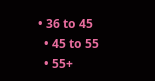• 36 to 45
  • 45 to 55
  • 55+